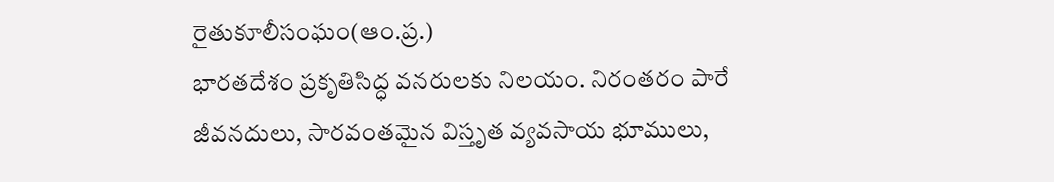రైతుకూలీసంఘం(ఆం.ప్ర.)
భారతదేశం ప్రకృతిసిద్ధ వనరులకు నిలయం. నిరంతరం పారే జీవనదులు, సారవంతమైన విస్తృత వ్యవసాయ భూములు,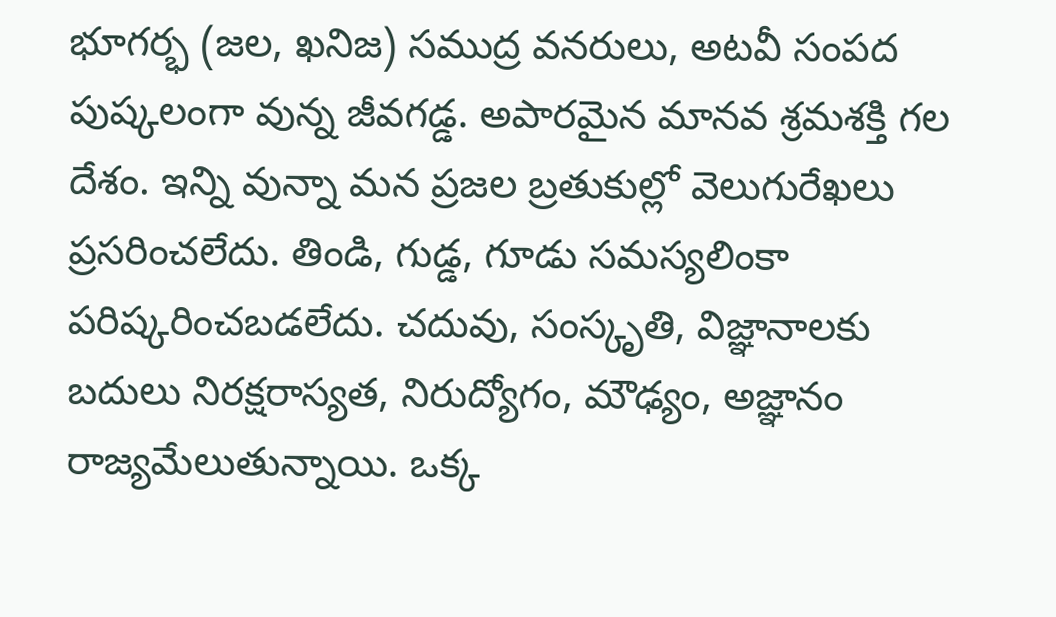భూగర్భ (జల, ఖనిజ) సముద్ర వనరులు, అటవీ సంపద పుష్కలంగా వున్న జీవగడ్డ. అపారమైన మానవ శ్రమశక్తి గల దేశం. ఇన్ని వున్నా మన ప్రజల బ్రతుకుల్లో వెలుగురేఖలు ప్రసరించలేదు. తిండి, గుడ్డ, గూడు సమస్యలింకా పరిష్కరించబడలేదు. చదువు, సంస్కృతి, విజ్ఞానాలకు బదులు నిరక్షరాస్యత, నిరుద్యోగం, మౌఢ్యం, అజ్ఞానం రాజ్యమేలుతున్నాయి. ఒక్క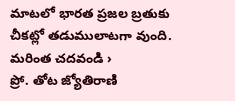మాటలో భారత ప్రజల బ్రతుకు చీకట్లో తడుములాటగా వుంది.
మరింత చదవండి ›
ప్రో. తోట జ్యోతిరాణి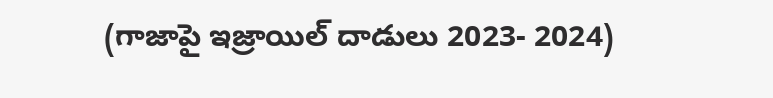(గాజాపై ఇజ్రాయిల్ దాడులు 2023- 2024)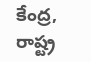కేంద్ర, రాష్ట్ర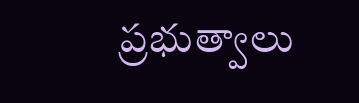ప్రభుత్వాలు